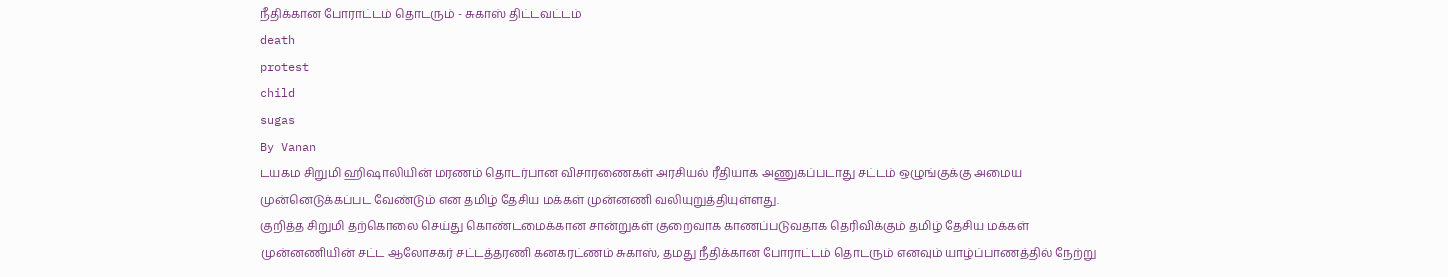நீதிக்கான போராட்டம் தொடரும் - சுகாஸ் திட்டவட்டம்
death
protest
child
sugas
By Vanan
டயகம சிறுமி ஹிஷாலியின் மரணம் தொடர்பான விசாரணைகள் அரசியல் ரீதியாக அணுகப்படாது சட்டம் ஒழுங்குக்கு அமைய முன்னெடுக்கப்பட வேண்டும் என தமிழ் தேசிய மக்கள் முன்னணி வலியுறுத்தியுள்ளது.
குறித்த சிறுமி தற்கொலை செய்து கொண்டமைக்கான சான்றுகள் குறைவாக காணப்படுவதாக தெரிவிக்கும் தமிழ் தேசிய மக்கள் முன்னணியின் சட்ட ஆலோசகர் சட்டத்தரணி கனகரட்ணம் சுகாஸ், தமது நீதிக்கான போராட்டம் தொடரும் எனவும் யாழ்ப்பாணத்தில் நேற்று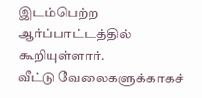இடம்பெற்ற ஆர்ப்பாட்டத்தில் கூறியுள்ளார்.
வீட்டு வேலைகளுக்காகச்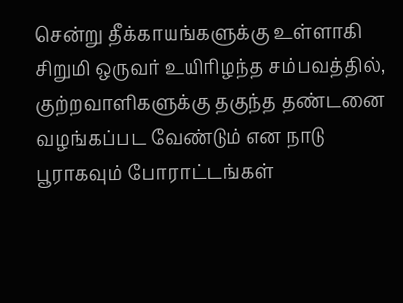சென்று தீக்காயங்களுக்கு உள்ளாகி சிறுமி ஒருவர் உயிரிழந்த சம்பவத்தில், குற்றவாளிகளுக்கு தகுந்த தண்டனை வழங்கப்பட வேண்டும் என நாடு பூராகவும் போராட்டங்கள்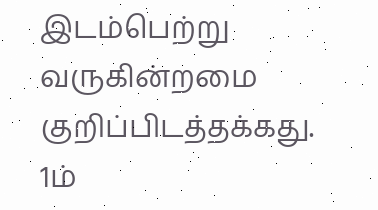இடம்பெற்று வருகின்றமை குறிப்பிடத்தக்கது.
1ம்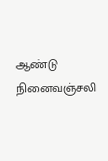ஆண்டு நினைவஞ்சலி